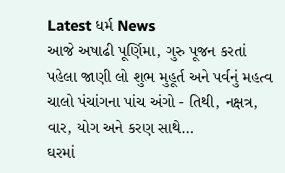Latest ધર્મ News
આજે અષાઢી પૂર્ણિમા, ગુરુ પૂજન કરતાં પહેલા જાણી લો શુભ મુહૂર્ત અને પર્વનું મહત્વ
ચાલો પંચાંગના પાંચ અંગો - તિથી, નક્ષત્ર, વાર, યોગ અને કરણ સાથે…
ઘરમાં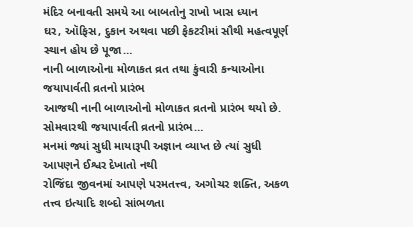મંદિર બનાવતી સમયે આ બાબતોનુ રાખો ખાસ ધ્યાન
ઘર, ઑફિસ, દુકાન અથવા પછી ફેકટરીમાં સૌથી મહત્વપૂર્ણ સ્થાન હોય છે પૂજા…
નાની બાળાઓના મોળાકત વ્રત તથા કુંવારી કન્યાઓના જયાપાર્વતી વ્રતનો પ્રારંભ
આજથી નાની બાળાઓનો મોળાકત વ્રતનો પ્રારંભ થયો છે. સોમવારથી જયાપાર્વતી વ્રતનો પ્રારંભ…
મનમાં જ્યાં સુધી માયારૂપી અજ્ઞાન વ્યાપ્ત છે ત્યાં સુધી આપણને ઈશ્વર દેખાતો નથી
રોજિંદા જીવનમાં આપણે પરમતત્ત્વ, અગોચર શક્તિ, અકળ તત્ત્વ ઇત્યાદિ શબ્દો સાંભળતા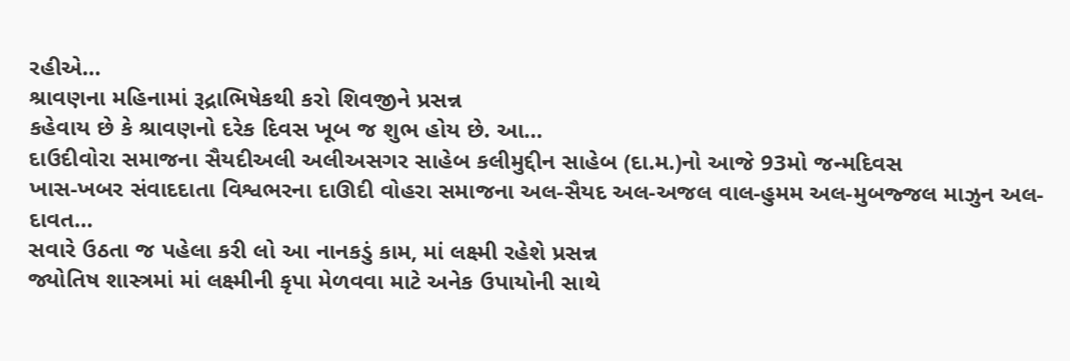રહીએ…
શ્રાવણના મહિનામાં રૂદ્રાભિષેકથી કરો શિવજીને પ્રસન્ન
કહેવાય છે કે શ્રાવણનો દરેક દિવસ ખૂબ જ શુભ હોય છે. આ…
દાઉદીવોરા સમાજના સૈયદીઅલી અલીઅસગર સાહેબ કલીમુદ્દીન સાહેબ (દા.મ.)નો આજે 93મો જન્મદિવસ
ખાસ-ખબર સંવાદદાતા વિશ્વભરના દાઊદી વોહરા સમાજના અલ-સૈયદ અલ-અજલ વાલ-હુમમ અલ-મુબજ્જલ માઝુન અલ-દાવત…
સવારે ઉઠતા જ પહેલા કરી લો આ નાનકડું કામ, માં લક્ષ્મી રહેશે પ્રસન્ન
જ્યોતિષ શાસ્ત્રમાં માં લક્ષ્મીની કૃપા મેળવવા માટે અનેક ઉપાયોની સાથે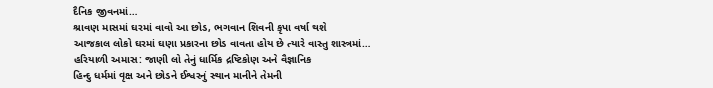દૈનિક જીવનમાં…
શ્રાવણ માસમાં ઘરમાં વાવો આ છોડ, ભગવાન શિવની કૃપા વર્ષા થશે
આજકાલ લોકો ઘરમાં ઘણા પ્રકારના છોડ વાવતા હોય છે ત્યારે વાસ્તુ શાસ્ત્રમાં…
હરિયાળી અમાસ: જાણી લો તેનું ધાર્મિક દ્રષ્ટિકોણ અને વૈજ્ઞાનિક
હિન્દુ ધર્મમાં વૃક્ષ અને છોડને ઈશ્વરનું સ્થાન માનીને તેમની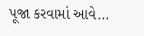પૂજા કરવામાં આવે…